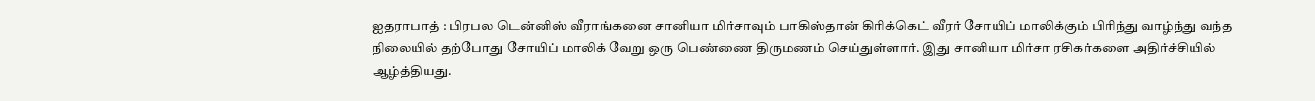ஐதராபாத் : பிரபல டென்னிஸ் வீராங்கனை சானியா மிர்சாவும் பாகிஸ்தான் கிரிக்கெட் வீரர் சோயிப் மாலிக்கும் பிரிந்து வாழ்ந்து வந்த நிலையில் தற்போது சோயிப் மாலிக் வேறு ஒரு பெண்ணை திருமணம் செய்துள்ளார். இது சானியா மிர்சா ரசிகர்களை அதிர்ச்சியில் ஆழ்த்தியது.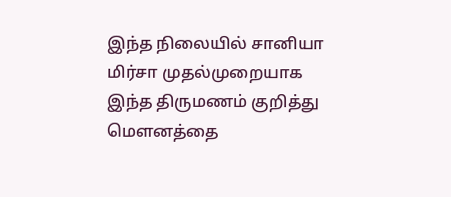இந்த நிலையில் சானியா மிர்சா முதல்முறையாக இந்த திருமணம் குறித்து மௌனத்தை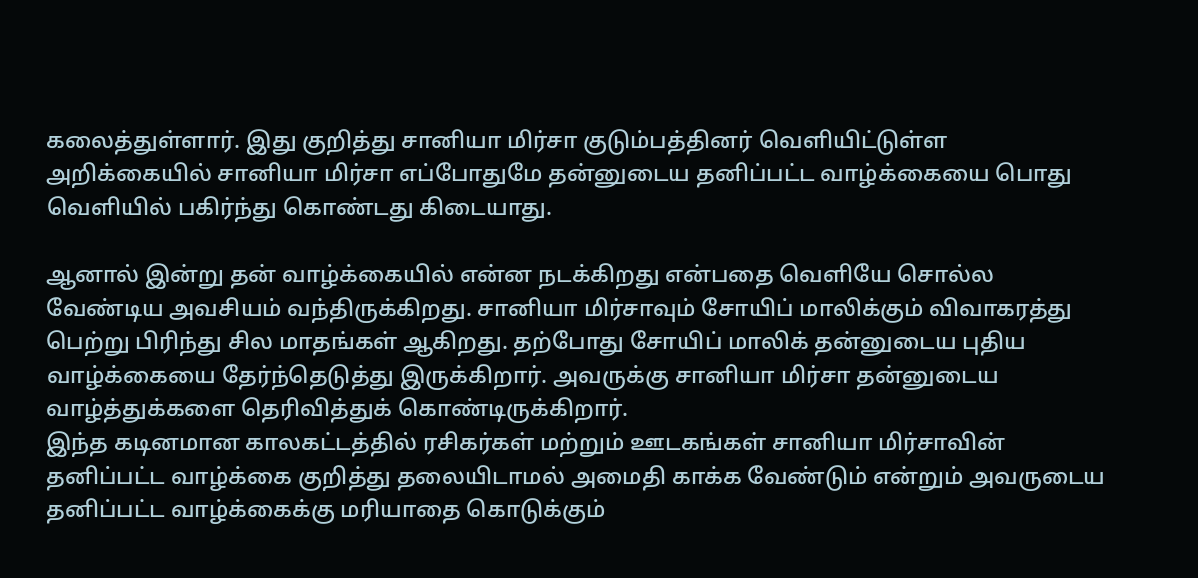கலைத்துள்ளார். இது குறித்து சானியா மிர்சா குடும்பத்தினர் வெளியிட்டுள்ள அறிக்கையில் சானியா மிர்சா எப்போதுமே தன்னுடைய தனிப்பட்ட வாழ்க்கையை பொது வெளியில் பகிர்ந்து கொண்டது கிடையாது.

ஆனால் இன்று தன் வாழ்க்கையில் என்ன நடக்கிறது என்பதை வெளியே சொல்ல வேண்டிய அவசியம் வந்திருக்கிறது. சானியா மிர்சாவும் சோயிப் மாலிக்கும் விவாகரத்து பெற்று பிரிந்து சில மாதங்கள் ஆகிறது. தற்போது சோயிப் மாலிக் தன்னுடைய புதிய வாழ்க்கையை தேர்ந்தெடுத்து இருக்கிறார். அவருக்கு சானியா மிர்சா தன்னுடைய வாழ்த்துக்களை தெரிவித்துக் கொண்டிருக்கிறார்.
இந்த கடினமான காலகட்டத்தில் ரசிகர்கள் மற்றும் ஊடகங்கள் சானியா மிர்சாவின் தனிப்பட்ட வாழ்க்கை குறித்து தலையிடாமல் அமைதி காக்க வேண்டும் என்றும் அவருடைய தனிப்பட்ட வாழ்க்கைக்கு மரியாதை கொடுக்கும்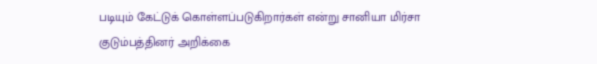படியும் கேட்டுக் கொள்ளப்படுகிறார்கள் என்று சானியா மிர்சா குடும்பத்தினர் அறிக்கை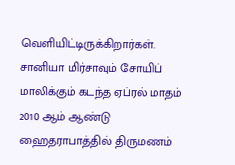வெளியிட்டிருக்கிறார்கள்.
சானியா மிர்சாவும் சோயிப் மாலிக்கும் கடந்த ஏப்ரல் மாதம் 2010 ஆம் ஆண்டு ஹைதராபாத்தில் திருமணம்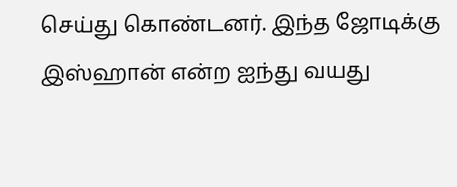செய்து கொண்டனர். இந்த ஜோடிக்கு இஸ்ஹான் என்ற ஐந்து வயது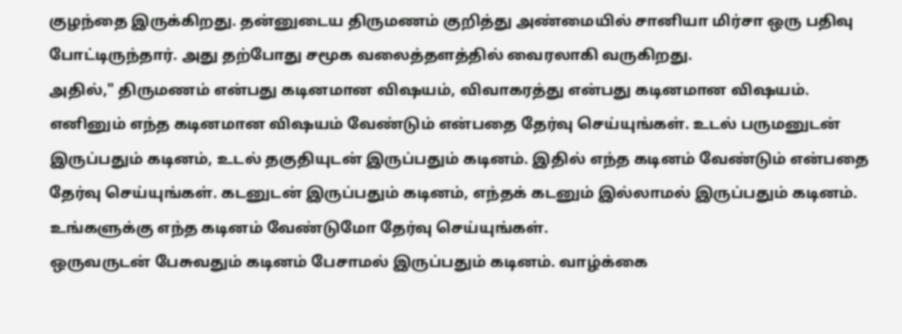குழந்தை இருக்கிறது. தன்னுடைய திருமணம் குறித்து அண்மையில் சானியா மிர்சா ஒரு பதிவு போட்டிருந்தார். அது தற்போது சமூக வலைத்தளத்தில் வைரலாகி வருகிறது.
அதில்," திருமணம் என்பது கடினமான விஷயம், விவாகரத்து என்பது கடினமான விஷயம். எனினும் எந்த கடினமான விஷயம் வேண்டும் என்பதை தேர்வு செய்யுங்கள். உடல் பருமனுடன் இருப்பதும் கடினம், உடல் தகுதியுடன் இருப்பதும் கடினம். இதில் எந்த கடினம் வேண்டும் என்பதை தேர்வு செய்யுங்கள். கடனுடன் இருப்பதும் கடினம், எந்தக் கடனும் இல்லாமல் இருப்பதும் கடினம். உங்களுக்கு எந்த கடினம் வேண்டுமோ தேர்வு செய்யுங்கள்.
ஒருவருடன் பேசுவதும் கடினம் பேசாமல் இருப்பதும் கடினம். வாழ்க்கை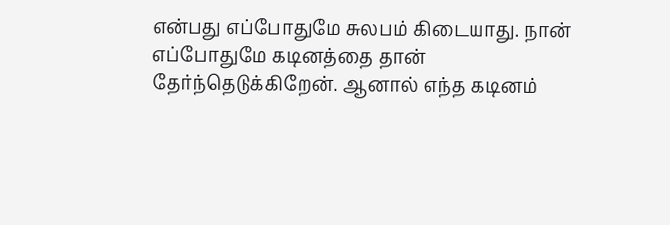என்பது எப்போதுமே சுலபம் கிடையாது. நான் எப்போதுமே கடினத்தை தான் தேர்ந்தெடுக்கிறேன். ஆனால் எந்த கடினம்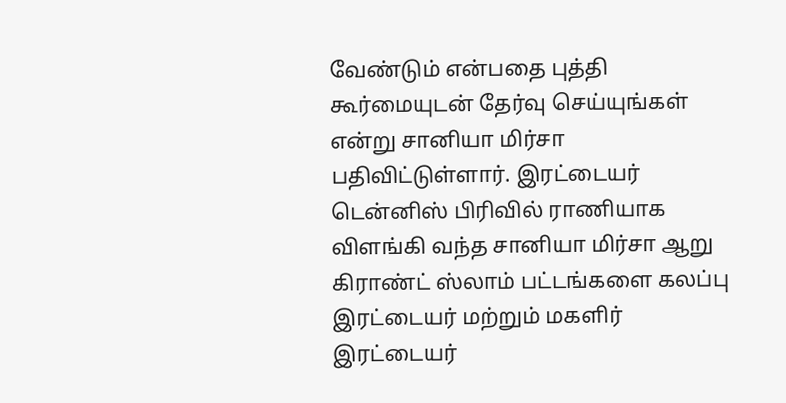வேண்டும் என்பதை புத்தி கூர்மையுடன் தேர்வு செய்யுங்கள் என்று சானியா மிர்சா பதிவிட்டுள்ளார். இரட்டையர் டென்னிஸ் பிரிவில் ராணியாக விளங்கி வந்த சானியா மிர்சா ஆறு கிராண்ட் ஸ்லாம் பட்டங்களை கலப்பு இரட்டையர் மற்றும் மகளிர் இரட்டையர்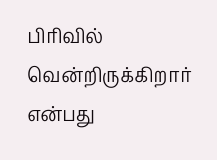பிரிவில் வென்றிருக்கிறார் என்பது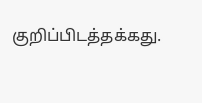குறிப்பிடத்தக்கது.